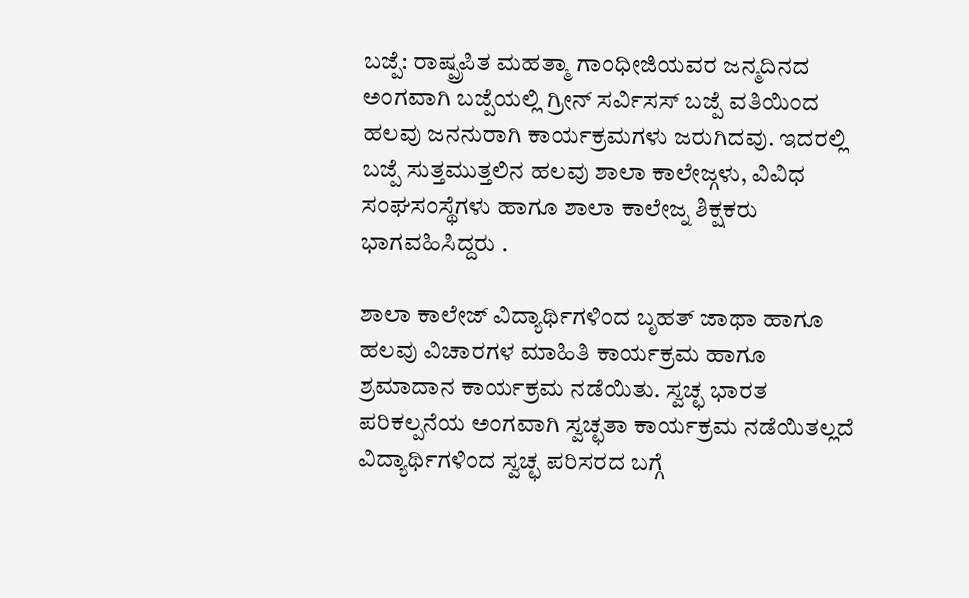ಬಜ್ಪೆ: ರಾಷ್ಪ್ರಪಿತ ಮಹತ್ಮಾ ಗಾಂಧೀಜಿಯವರ ಜನ್ಮದಿನದ ಅಂಗವಾಗಿ ಬಜ್ಪೆಯಲ್ಲಿ ಗ್ರೀನ್ ಸರ್ವಿಸಸ್ ಬಜ್ಪೆ ವತಿಯಿಂದ ಹಲವು ಜನನುರಾಗಿ ಕಾರ್ಯಕ್ರಮಗಳು ಜರುಗಿದವು. ಇದರಲ್ಲಿ ಬಜ್ಪೆ ಸುತ್ತಮುತ್ತಲಿನ ಹಲವು ಶಾಲಾ ಕಾಲೇಜ್ಗಳು, ವಿವಿಧ ಸಂಘಸಂಸ್ಥೆಗಳು ಹಾಗೂ ಶಾಲಾ ಕಾಲೇಜ್ನ ಶಿಕ್ಷಕರು ಭಾಗವಹಿಸಿದ್ದರು .

ಶಾಲಾ ಕಾಲೇಜ್ ವಿದ್ಯಾರ್ಥಿಗಳಿಂದ ಬೃಹತ್ ಜಾಥಾ ಹಾಗೂ ಹಲವು ವಿಚಾರಗಳ ಮಾಹಿತಿ ಕಾರ್ಯಕ್ರಮ ಹಾಗೂ ಶ್ರಮಾದಾನ ಕಾರ್ಯಕ್ರಮ ನಡೆಯಿತು. ಸ್ವಚ್ಛ ಭಾರತ ಪರಿಕಲ್ಪನೆಯ ಅಂಗವಾಗಿ ಸ್ವಚ್ಛತಾ ಕಾರ್ಯಕ್ರಮ ನಡೆಯಿತಲ್ಲದೆ ವಿದ್ಯಾರ್ಥಿಗಳಿಂದ ಸ್ವಚ್ಛ ಪರಿಸರದ ಬಗ್ಗೆ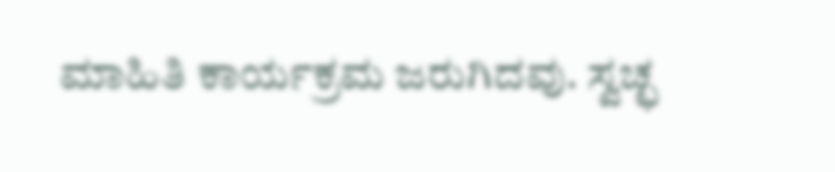ಮಾಹಿತಿ ಕಾರ್ಯಕ್ರಮ ಜರುಗಿದವು. ಸ್ವಚ್ಛ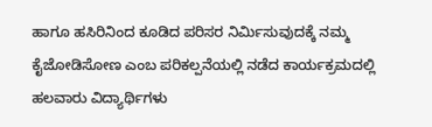ಹಾಗೂ ಹಸಿರಿನಿಂದ ಕೂಡಿದ ಪರಿಸರ ನಿರ್ಮಿಸುವುದಕ್ಕೆ ನಮ್ಮ ಕೈಜೋಡಿಸೋಣ ಎಂಬ ಪರಿಕಲ್ಪನೆಯಲ್ಲಿ ನಡೆದ ಕಾರ್ಯಕ್ರಮದಲ್ಲಿ ಹಲವಾರು ವಿದ್ಯಾರ್ಥಿಗಳು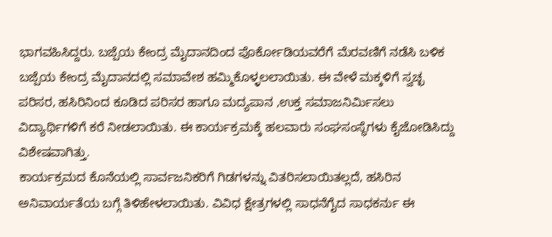ಭಾಗವಹಿಸಿದ್ದರು. ಬಜ್ಪೆಯ ಕೇಂದ್ರ ಮೈದಾನದಿಂದ ಪೊರ್ಕೋಡಿಯವರೆಗೆ ಮೆರವಣಿಗೆ ನಡೆಸಿ ಬಳಿಕ ಬಜ್ಪೆಯ ಕೇಂದ್ರ ಮೈದಾನದಲ್ಲಿ ಸಮಾವೇಶ ಹಮ್ಮಿಕೊಳ್ಳಲಲಾಯಿತು. ಈ ವೇಳೆ ಮಕ್ಕಳಿಗೆ ಸ್ವಚ್ಛ ಪರಿಸರ, ಹಸಿರಿನಿಂದ ಕೂಡಿದ ಪರಿಸರ ಹಾಗೂ ಮದ್ಯಪಾನ ,ಉಕ್ತ ಸಮಾಜನಿರ್ಮಿಸಲು ವಿದ್ಯಾರ್ಥಿಗಳಿಗೆ ಕರೆ ನೀಡಲಾಯಿತು. ಈ ಕಾರ್ಯಕ್ರಮಕ್ಕೆ ಹಲವಾರು ಸಂಘಸಂಸ್ಥೆಗಳು ಕೈಜೋಡಿಸಿದ್ದು ವಿಶೇಷವಾಗಿತ್ತು.
ಕಾರ್ಯಕ್ರಮದ ಕೊನೆಯಲ್ಲಿ ಸಾರ್ವಜನಿಕರಿಗೆ ಗಿಡಗಳನ್ನು ವಿತರಿಸಲಾಯಿತಲ್ಲದೆ, ಹಸಿರಿನ ಅನಿವಾರ್ಯತೆಯ ಬಗ್ಗೆ ತಿಳಿಹೇಳಲಾಯಿತು. ವಿವಿಧ ಕ್ಷೇತ್ರಗಳಲ್ಲಿ ಸಾಧನೆಗೈದ ಸಾಧಕರ್ನು ಈ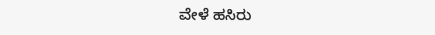ವೇಳೆ ಹಸಿರು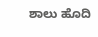ಶಾಲು ಹೊದಿ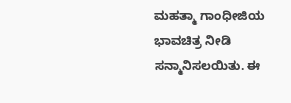ಮಹತ್ಮಾ ಗಾಂಧೀಜಿಯ ಭಾವಚಿತ್ರ ನೀಡಿ ಸನ್ಮಾನಿಸಲಯಿತು. ಈ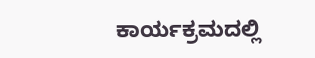ಕಾರ್ಯಕ್ರಮದಲ್ಲಿ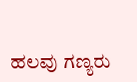ಹಲವು ಗಣ್ಯರು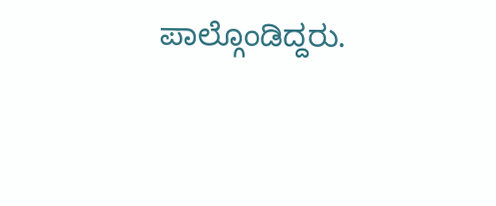ಪಾಲ್ಗೊಂಡಿದ್ದರು.